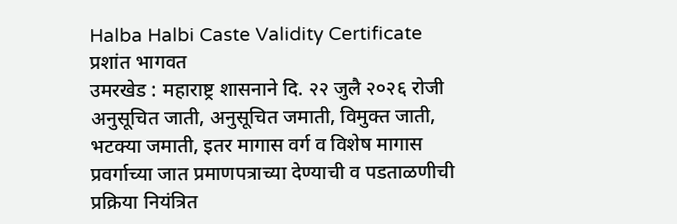Halba Halbi Caste Validity Certificate
प्रशांत भागवत
उमरखेड : महाराष्ट्र शासनाने दि. २२ जुलै २०२६ रोजी अनुसूचित जाती, अनुसूचित जमाती, विमुक्त जाती, भटक्या जमाती, इतर मागास वर्ग व विशेष मागास प्रवर्गाच्या जात प्रमाणपत्राच्या देण्याची व पडताळणीची प्रक्रिया नियंत्रित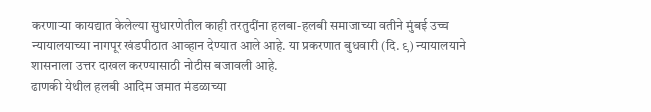करणाऱ्या कायद्यात केलेल्या सुधारणेतील काही तरतुदींना हलबा-हलबी समाजाच्या वतीने मुंबई उच्च न्यायालयाच्या नागपूर खंडपीठात आव्हान देण्यात आले आहे. या प्रकरणात बुधवारी (दि. ९) न्यायालयाने शासनाला उत्तर दाखल करण्यासाठी नोटीस बजावली आहे.
ढाणकी येथील हलबी आदिम जमात मंडळाच्या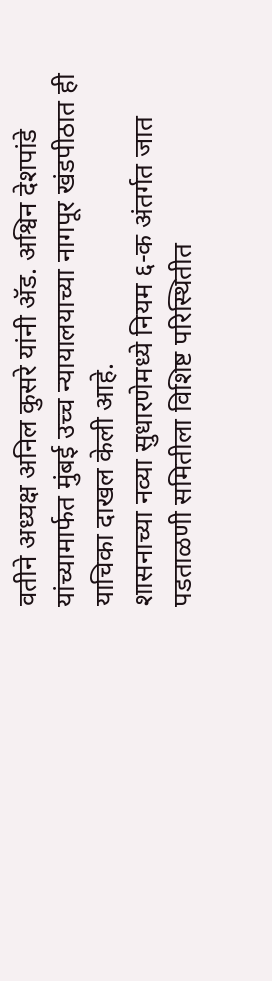वतीने अध्यक्ष अनिल कुसरे यांनी ॲड. अश्विन देशपांडे यांच्यामार्फत मुंबई उच्च न्यायालयाच्या नागपूर खंडपीठात ही याचिका दाखल केली आहे.
शासनाच्या नव्या सुधारणेमध्ये नियम ६-क अंतर्गत जात पडताळणी समितीला विशिष्ट परिस्थितीत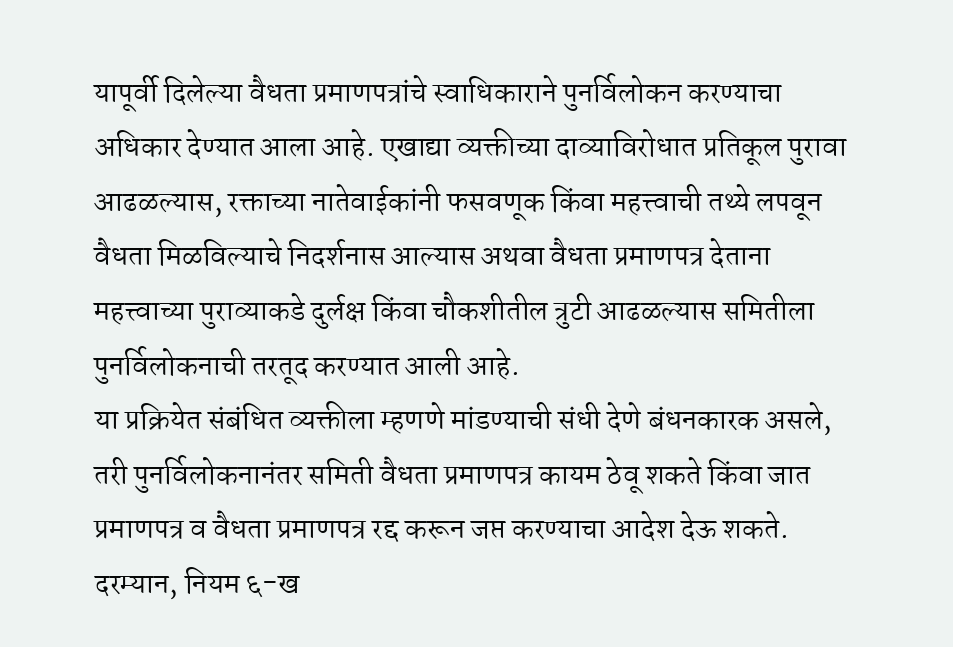यापूर्वी दिलेल्या वैधता प्रमाणपत्रांचे स्वाधिकाराने पुनर्विलोकन करण्याचा अधिकार देण्यात आला आहे. एखाद्या व्यक्तीच्या दाव्याविरोधात प्रतिकूल पुरावा आढळल्यास, रक्ताच्या नातेवाईकांनी फसवणूक किंवा महत्त्वाची तथ्ये लपवून वैधता मिळविल्याचे निदर्शनास आल्यास अथवा वैधता प्रमाणपत्र देताना महत्त्वाच्या पुराव्याकडे दुर्लक्ष किंवा चौकशीतील त्रुटी आढळल्यास समितीला पुनर्विलोकनाची तरतूद करण्यात आली आहे.
या प्रक्रियेत संबंधित व्यक्तीला म्हणणे मांडण्याची संधी देणे बंधनकारक असले, तरी पुनर्विलोकनानंतर समिती वैधता प्रमाणपत्र कायम ठेवू शकते किंवा जात प्रमाणपत्र व वैधता प्रमाणपत्र रद्द करून जप्त करण्याचा आदेश देऊ शकते.
दरम्यान, नियम ६-ख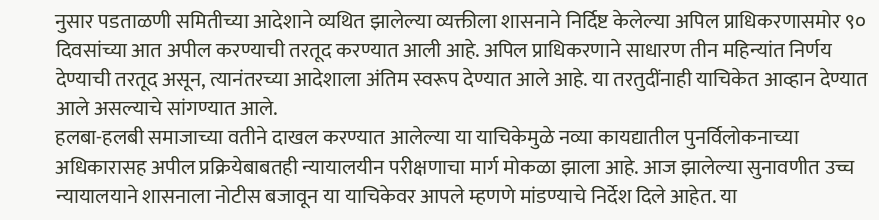नुसार पडताळणी समितीच्या आदेशाने व्यथित झालेल्या व्यक्तीला शासनाने निर्दिष्ट केलेल्या अपिल प्राधिकरणासमोर ९० दिवसांच्या आत अपील करण्याची तरतूद करण्यात आली आहे. अपिल प्राधिकरणाने साधारण तीन महिन्यांत निर्णय देण्याची तरतूद असून, त्यानंतरच्या आदेशाला अंतिम स्वरूप देण्यात आले आहे. या तरतुदींनाही याचिकेत आव्हान देण्यात आले असल्याचे सांगण्यात आले.
हलबा-हलबी समाजाच्या वतीने दाखल करण्यात आलेल्या या याचिकेमुळे नव्या कायद्यातील पुनर्विलोकनाच्या अधिकारासह अपील प्रक्रियेबाबतही न्यायालयीन परीक्षणाचा मार्ग मोकळा झाला आहे. आज झालेल्या सुनावणीत उच्च न्यायालयाने शासनाला नोटीस बजावून या याचिकेवर आपले म्हणणे मांडण्याचे निर्देश दिले आहेत. या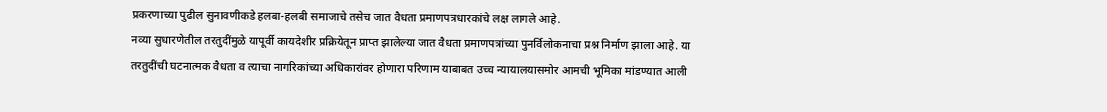प्रकरणाच्या पुढील सुनावणीकडे हलबा-हलबी समाजाचे तसेच जात वैधता प्रमाणपत्रधारकांचे लक्ष लागले आहे.
नव्या सुधारणेतील तरतुदींमुळे यापूर्वी कायदेशीर प्रक्रियेतून प्राप्त झालेल्या जात वैधता प्रमाणपत्रांच्या पुनर्विलोकनाचा प्रश्न निर्माण झाला आहे. या तरतुदींची घटनात्मक वैधता व त्याचा नागरिकांच्या अधिकारांवर होणारा परिणाम याबाबत उच्च न्यायालयासमोर आमची भूमिका मांडण्यात आली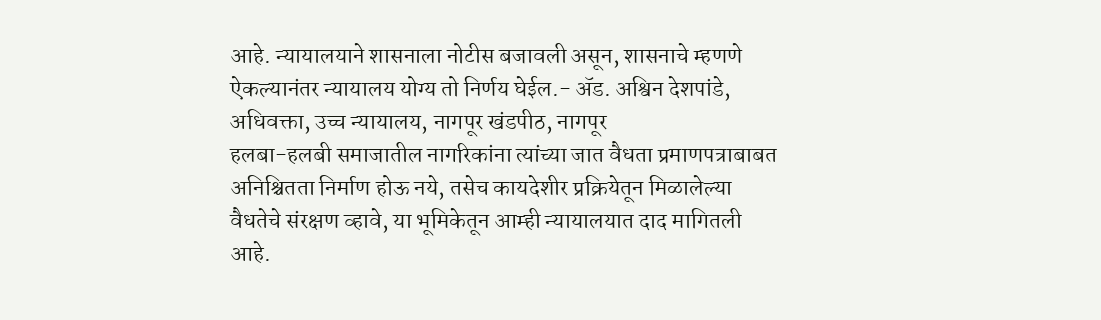आहे. न्यायालयाने शासनाला नोटीस बजावली असून, शासनाचे म्हणणे ऐकल्यानंतर न्यायालय योग्य तो निर्णय घेईल.- ॲड. अश्विन देशपांडे, अधिवक्ता, उच्च न्यायालय, नागपूर खंडपीठ, नागपूर
हलबा-हलबी समाजातील नागरिकांना त्यांच्या जात वैधता प्रमाणपत्राबाबत अनिश्चितता निर्माण होऊ नये, तसेच कायदेशीर प्रक्रियेतून मिळालेल्या वैधतेचे संरक्षण व्हावे, या भूमिकेतून आम्ही न्यायालयात दाद मागितली आहे.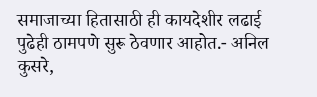समाजाच्या हितासाठी ही कायदेशीर लढाई पुढेही ठामपणे सुरू ठेवणार आहोत.- अनिल कुसरे,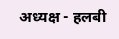अध्यक्ष - हलबी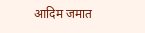आदिम जमात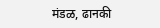मंडळ, ढानकी